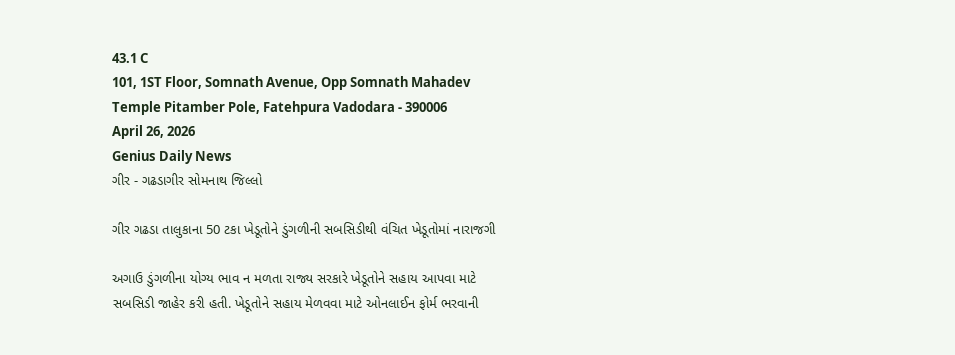43.1 C
101, 1ST Floor, Somnath Avenue, Opp Somnath Mahadev Temple Pitamber Pole, Fatehpura Vadodara - 390006
April 26, 2026
Genius Daily News
ગીર - ગઢડાગીર સોમનાથ જિલ્લો

ગીર ગઢડા તાલુકાના 50 ટકા ખેડૂતોને ડુંગળીની સબસિડીથી વંચિત ખેડૂતોમાં નારાજગી

અગાઉ ડુંગળીના યોગ્ય ભાવ ન મળતા રાજ્ય સરકારે ખેડૂતોને સહાય આપવા માટે સબસિડી જાહેર કરી હતી. ખેડૂતોને સહાય મેળવવા માટે ઓનલાઈન ફોર્મ ભરવાની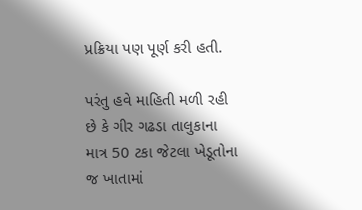પ્રક્રિયા પણ પૂર્ણ કરી હતી.

પરંતુ હવે માહિતી મળી રહી છે કે ગીર ગઢડા તાલુકાના માત્ર 50 ટકા જેટલા ખેડૂતોના જ ખાતામાં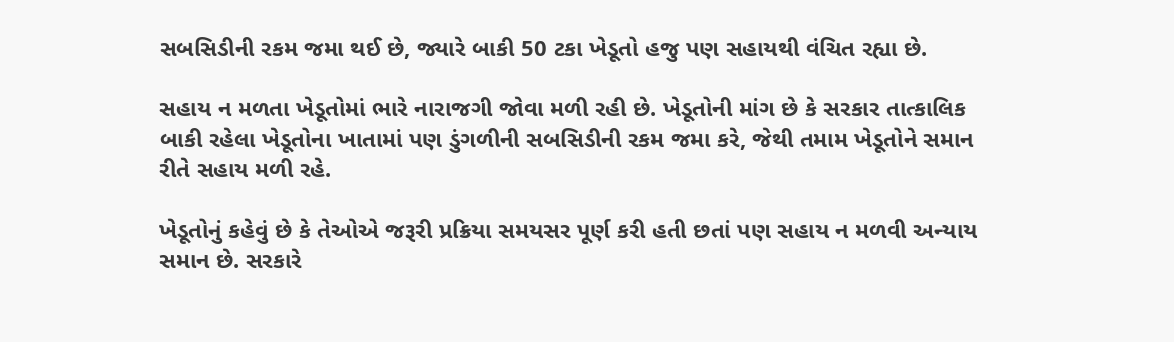સબસિડીની રકમ જમા થઈ છે, જ્યારે બાકી 50 ટકા ખેડૂતો હજુ પણ સહાયથી વંચિત રહ્યા છે.

સહાય ન મળતા ખેડૂતોમાં ભારે નારાજગી જોવા મળી રહી છે. ખેડૂતોની માંગ છે કે સરકાર તાત્કાલિક બાકી રહેલા ખેડૂતોના ખાતામાં પણ ડુંગળીની સબસિડીની રકમ જમા કરે, જેથી તમામ ખેડૂતોને સમાન રીતે સહાય મળી રહે.

ખેડૂતોનું કહેવું છે કે તેઓએ જરૂરી પ્રક્રિયા સમયસર પૂર્ણ કરી હતી છતાં પણ સહાય ન મળવી અન્યાય સમાન છે. સરકારે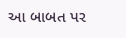આ બાબત પર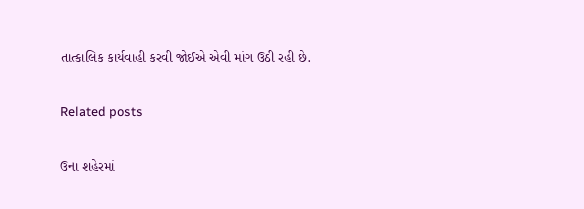તાત્કાલિક કાર્યવાહી કરવી જોઈએ એવી માંગ ઉઠી રહી છે.

Related posts

ઉના શહેરમાં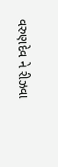વરુણદેવ ને રીઝવા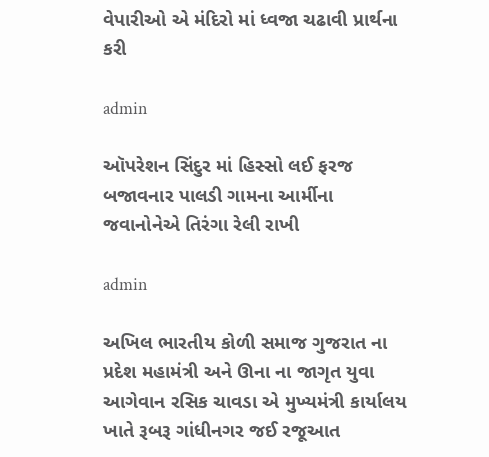વેપારીઓ એ મંદિરો માં ધ્વજા ચઢાવી પ્રાર્થના કરી

admin

ઑપરેશન સિંદુર માં હિસ્સો લઈ ફરજ બજાવનાર પાલડી ગામના આર્મીના જવાનોનેએ તિરંગા રેલી રાખી

admin

અખિલ ભારતીય કોળી સમાજ ગુજરાત ના પ્રદેશ મહામંત્રી અને ઊના ના જાગૃત યુવા આગેવાન રસિક ચાવડા એ મુખ્યમંત્રી કાર્યાલય ખાતે રૂબરૂ ગાંધીનગર જઈ રજૂઆત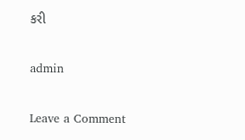કરી

admin

Leave a Comment